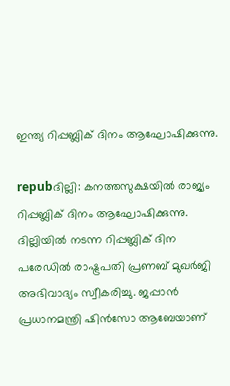ഇന്ത്യ റിപ്പബ്ലിക് ദിനം ആഘോഷിക്കുന്നു.

repubദില്ലി: കനത്തസുക്ഷയില്‍ രാജ്യം റിപ്പബ്ലിക് ദിനം ആഘോഷിക്കുന്നു. ദില്ലിയില്‍ നടന്ന റിപ്പബ്ലിക് ദിന പരേഡില്‍ രാഷ്ട്രപതി പ്രണബ് മുഖര്‍ജി അഭിവാദ്യം സ്വീകരിച്ചു. ജപ്പാന്‍ പ്രധാനമന്ത്രി ഷിന്‍സോ ആബേയാണ്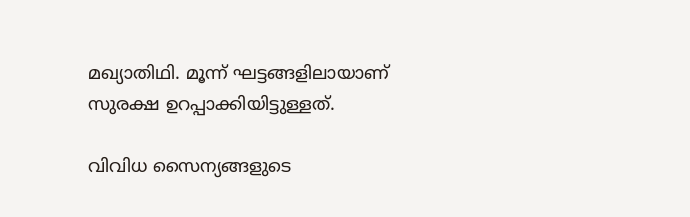മഖ്യാതിഥി. മൂന്ന് ഘട്ടങ്ങളിലായാണ് സുരക്ഷ ഉറപ്പാക്കിയിട്ടുള്ളത്.

വിവിധ സൈന്യങ്ങളുടെ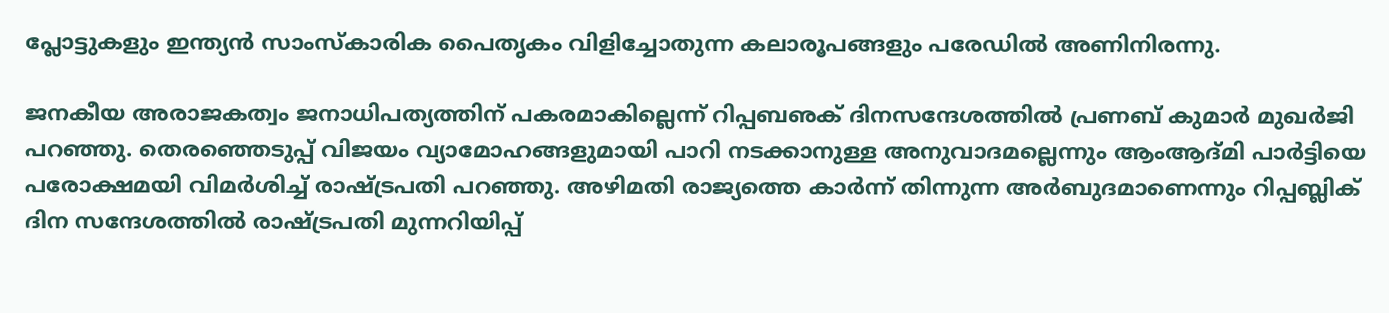പ്ലോട്ടുകളും ഇന്ത്യന്‍ സാംസ്‌കാരിക പൈതൃകം വിളിച്ചോതുന്ന കലാരൂപങ്ങളും പരേഡില്‍ അണിനിരന്നു.

ജനകീയ അരാജകത്വം ജനാധിപത്യത്തിന് പകരമാകില്ലെന്ന് റിപ്പബഌക് ദിനസന്ദേശത്തില്‍ പ്രണബ് കുമാര്‍ മുഖര്‍ജി പറഞ്ഞു. തെരഞ്ഞെടുപ്പ് വിജയം വ്യാമോഹങ്ങളുമായി പാറി നടക്കാനുള്ള അനുവാദമല്ലെന്നും ആംആദ്മി പാര്‍ട്ടിയെ പരോക്ഷമയി വിമര്‍ശിച്ച് രാഷ്ട്രപതി പറഞ്ഞു. അഴിമതി രാജ്യത്തെ കാര്‍ന്ന് തിന്നുന്ന അര്‍ബുദമാണെന്നും റിപ്പബ്ലിക് ദിന സന്ദേശത്തില്‍ രാഷ്ട്രപതി മുന്നറിയിപ്പ്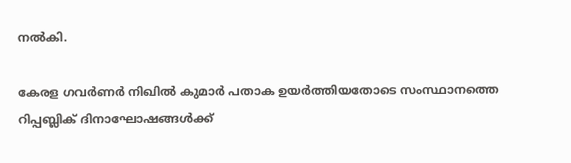നല്‍കി.

കേരള ഗവര്‍ണര്‍ നിഖില്‍ കുമാര്‍ പതാക ഉയര്‍ത്തിയതോടെ സംസ്ഥാനത്തെ റിപ്പബ്ലിക് ദിനാഘോഷങ്ങള്‍ക്ക്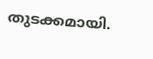തുടക്കമായി.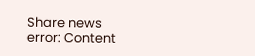Share news
error: Content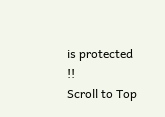is protected !!
Scroll to Top